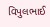વિપુલભાઈ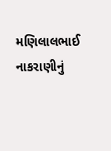મણિલાલભાઈ નાકરાણીનું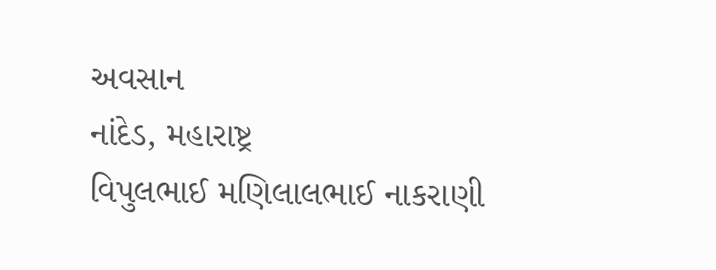અવસાન
નાંદેડ, મહારાષ્ટ્ર
વિપુલભાઈ મણિલાલભાઈ નાકરાણી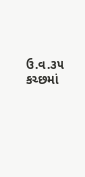ઉ.વ.૩૫ કચ્છમાં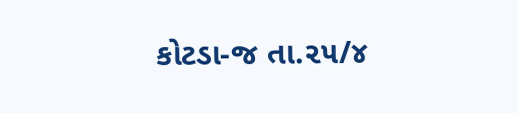કોટડા-જ તા.૨૫/૪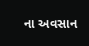ના અવસાન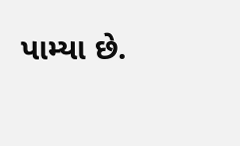પામ્યા છે.